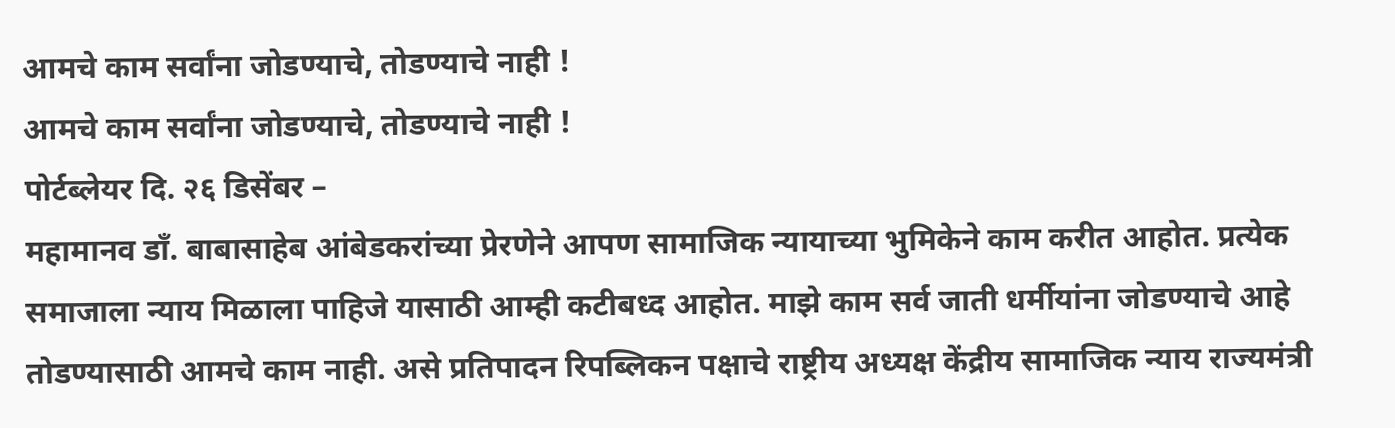आमचे काम सर्वांना जोडण्याचे, तोडण्याचे नाही !
आमचे काम सर्वांना जोडण्याचे, तोडण्याचे नाही !
पोर्टब्लेयर दि. २६ डिसेंबर –
महामानव डाँ. बाबासाहेब आंबेडकरांच्या प्रेरणेने आपण सामाजिक न्यायाच्या भुमिकेने काम करीत आहोत. प्रत्येक समाजाला न्याय मिळाला पाहिजे यासाठी आम्ही कटीबध्द आहोत. माझे काम सर्व जाती धर्मीयांना जोडण्याचे आहे तोडण्यासाठी आमचे काम नाही. असे प्रतिपादन रिपब्लिकन पक्षाचे राष्ट्रीय अध्यक्ष केंद्रीय सामाजिक न्याय राज्यमंत्री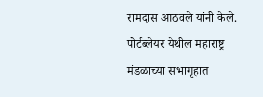रामदास आठवले यांनी केले.
पोर्टब्लेयर येथील महाराष्ट्र मंडळाच्या सभागृहात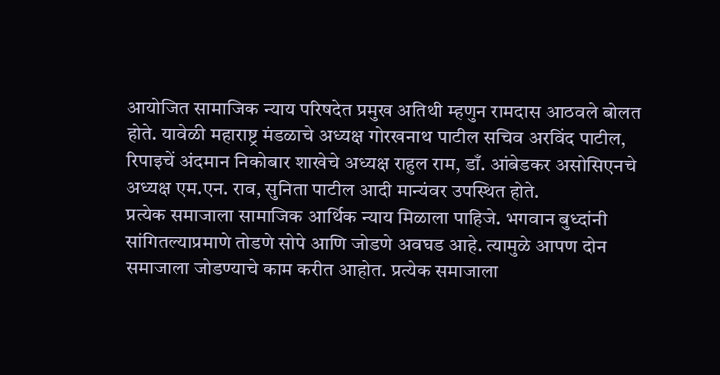आयोजित सामाजिक न्याय परिषदेत प्रमुख अतिथी म्हणुन रामदास आठवले बोलत होते. यावेळी महाराष्ट्र मंडळाचे अध्यक्ष गोरखनाथ पाटील सचिव अरविंद पाटील, रिपाइचें अंदमान निकोबार शाखेचे अध्यक्ष राहुल राम, डाँ. आंबेडकर असोसिएनचे अध्यक्ष एम.एन. राव, सुनिता पाटील आदी मान्यंवर उपस्थित होते.
प्रत्येक समाजाला सामाजिक आर्थिक न्याय मिळाला पाहिजे. भगवान बुध्दांनी सांगितल्याप्रमाणे तोडणे सोपे आणि जोडणे अवघड आहे. त्यामुळे आपण दोन समाजाला जोडण्याचे काम करीत आहोत. प्रत्येक समाजाला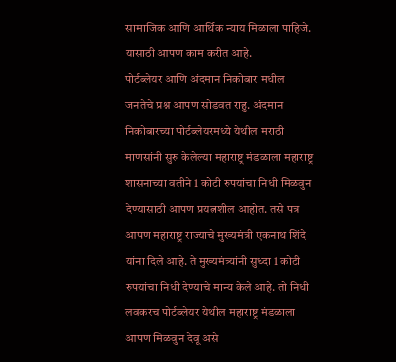सामाजिक आणि आर्थिक न्याय मिळाला पाहिजे. यासाठी आपण काम करीत आहे.
पोर्टब्लेयर आणि अंदमान निकोबार मधील जनतेचे प्रश्न आपण सोडवत राहु. अंदमान निकोबारच्या पोर्टब्लेयरमध्ये येथील मराठी माणसांनी सुरु केलेल्या महाराष्ट्र मंडळाला महाराष्ट्र शासनाच्या वतीने 1 कोटी रुपयांचा निधी मिळवुन देण्यासाठी आपण प्रयत्नशील आहोत. तसे पत्र आपण महाराष्ट्र राज्याचे मुख्यमंत्री एकनाथ शिंदे यांना दिले आहे. ते मुख्यमंत्र्यांनी सुध्दा 1 कोटी रुपयांचा निधी देण्याचे मान्य केले आहे. तो निधी लवकरच पोर्टब्लेयर येथील महाराष्ट्र मंडळाला आपण मिळवुन देवू असे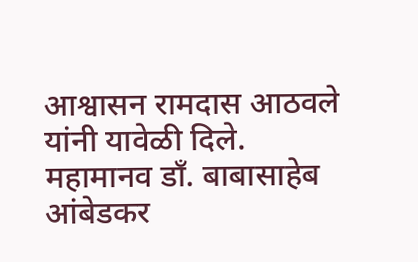आश्वासन रामदास आठवले यांनी यावेळी दिले.
महामानव डाँ. बाबासाहेब आंबेडकर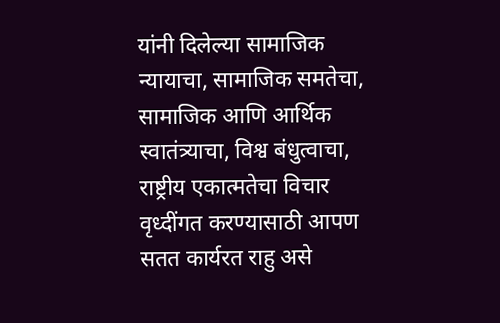यांनी दिलेल्या सामाजिक न्यायाचा, सामाजिक समतेचा, सामाजिक आणि आर्थिक स्वातंत्र्याचा, विश्व बंधुत्वाचा, राष्ट्रीय एकात्मतेचा विचार वृध्दींगत करण्यासाठी आपण सतत कार्यरत राहु असे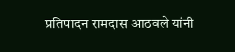प्रतिपादन रामदास आठवले यांनी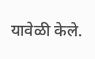यावेळी केले.